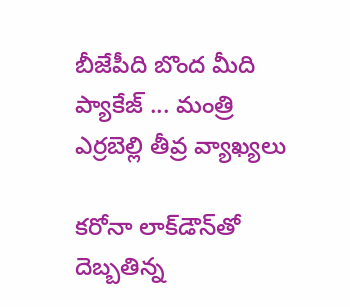బీజేపీది బొంద మీది ప్యాకేజ్ ... మంత్రి ఎర్రబెల్లి తీవ్ర వ్యాఖ్యలు

కరోనా లాక్‌డౌన్‌తో దెబ్బతిన్న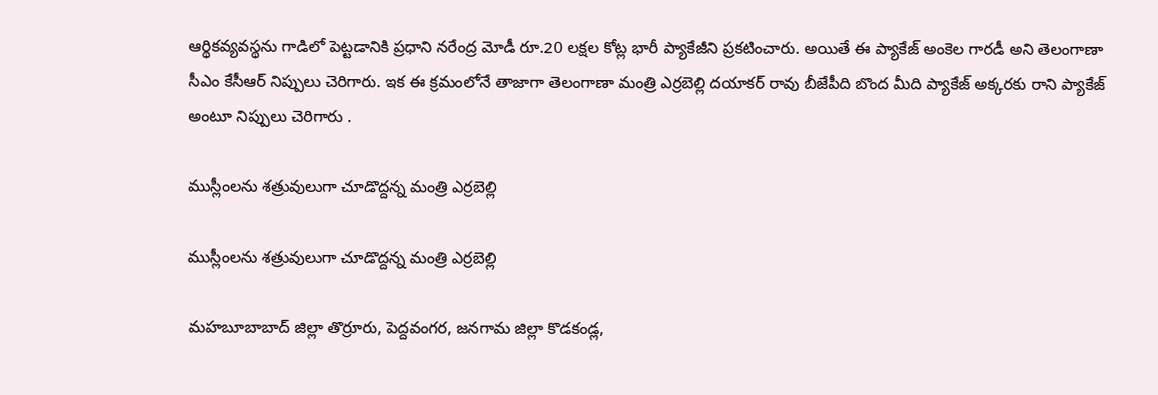ఆర్థికవ్యవస్థను గాడిలో పెట్టడానికి ప్రధాని నరేంద్ర మోడీ రూ.20 లక్షల కోట్ల భారీ ప్యాకేజీని ప్రకటించారు. అయితే ఈ ప్యాకేజ్ అంకెల గారడీ అని తెలంగాణా సీఎం కేసీఆర్ నిప్పులు చెరిగారు. ఇక ఈ క్రమంలోనే తాజాగా తెలంగాణా మంత్రి ఎర్రబెల్లి దయాకర్ రావు బీజేపీది బొంద మీది ప్యాకేజ్ అక్కరకు రాని ప్యాకేజ్ అంటూ నిప్పులు చెరిగారు .

ముస్లీంల‌ను శ‌త్రువులుగా చూడొద్దన్న మంత్రి ఎర్రబెల్లి

ముస్లీంల‌ను శ‌త్రువులుగా చూడొద్దన్న మంత్రి ఎర్రబెల్లి

మ‌హ‌బూబాబాద్ జిల్లా తొర్రూరు, పెద్ద‌వంగ‌ర‌, జ‌న‌గామ జిల్లా కొడ‌కండ్ల‌,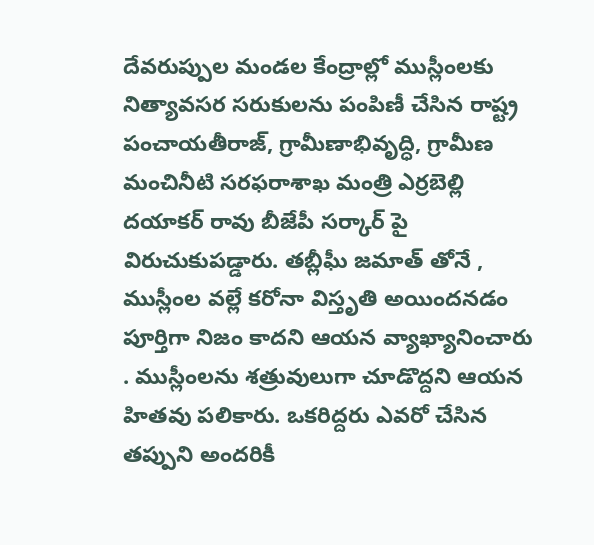దేవ‌రుప్పుల మండ‌ల కేంద్రాల్లో ముస్లీంల‌కు నిత్యావ‌స‌ర స‌రుకులను పంపిణీ చేసిన రాష్ట్ర పంచాయ‌తీరాజ్, గ్రామీణాభివృద్ధి, గ్రామీణ మంచినీటి స‌ర‌ఫ‌రాశాఖ మంత్రి ఎర్ర‌బెల్లి ద‌యాక‌ర్ రావు బీజేపీ సర్కార్ పై విరుచుకుపడ్డారు. తబ్లీఘీ జమాత్ తోనే , ముస్లీంల‌ వ‌ల్లే క‌రోనా విస్తృతి అయింద‌న‌డం పూర్తిగా నిజం కాదని ఆయన వ్యాఖ్యానించారు . ముస్లీంల‌ను శ‌త్రువులుగా చూడొద్దని ఆయన హితవు పలికారు. ఒక‌రిద్దరు ఎవరో చేసిన త‌ప్పుని అంద‌రికీ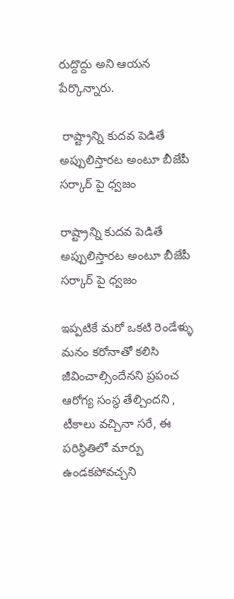రుద్దొద్దు అని ఆయన పేర్కొన్నారు.

 రాష్ట్రాన్ని కుద‌వ పెడితే అప్పులిస్తారట అంటూ బీజేపీ సర్కార్ పై ధ్వజం

రాష్ట్రాన్ని కుద‌వ పెడితే అప్పులిస్తారట అంటూ బీజేపీ సర్కార్ పై ధ్వజం

ఇప్పటికే మ‌రో ఒక‌టి రెండేళ్ళు మ‌నం క‌రోనాతో క‌లిసి జీవించాల్సిందేనని ప్రపంచ ఆరోగ్య సంస్థ తేల్చిందని , టీకాలు వ‌చ్చినా స‌రే, ఈ ప‌రిస్థితిలో మార్పు ఉండ‌క‌పోవ‌చ్చని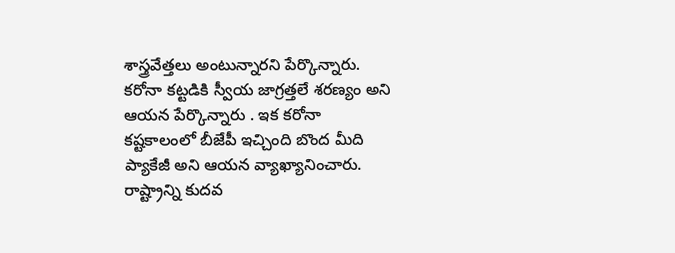శాస్త్ర‌వేత్త‌లు అంటున్నారని పేర్కొన్నారు. కరోనా కట్టడికి స్వీయ జాగ్రత్తలే శరణ్యం అని ఆయన పేర్కొన్నారు . ఇక కరోనా కష్టకాలంలో బీజేపీ ఇచ్చింది బొంద మీది ప్యాకేజీ అని ఆయన వ్యాఖ్యానించారు. రాష్ట్రాన్ని కుద‌వ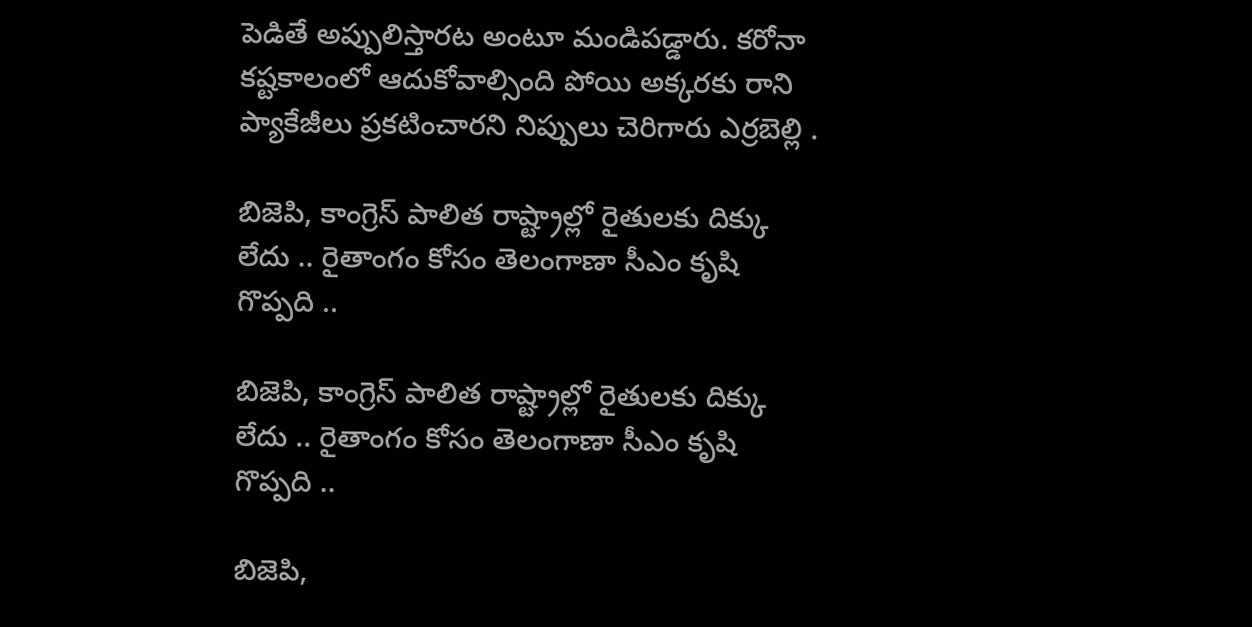పెడితే అప్పులిస్తారట అంటూ మండిపడ్డారు. క‌రోనా క‌ష్ట‌కాలంలో ఆదుకోవాల్సింది పోయి అక్క‌ర‌కు రాని ప్యాకేజీలు ప్ర‌క‌టించారని నిప్పులు చెరిగారు ఎర్రబెల్లి .

బిజెపి, కాంగ్రెస్ పాలిత రాష్ట్రాల్లో రైతుల‌కు దిక్కు లేదు .. రైతాంగం కోసం తెలంగాణా సీఎం కృషి గొప్పది ..

బిజెపి, కాంగ్రెస్ పాలిత రాష్ట్రాల్లో రైతుల‌కు దిక్కు లేదు .. రైతాంగం కోసం తెలంగాణా సీఎం కృషి గొప్పది ..

బిజెపి,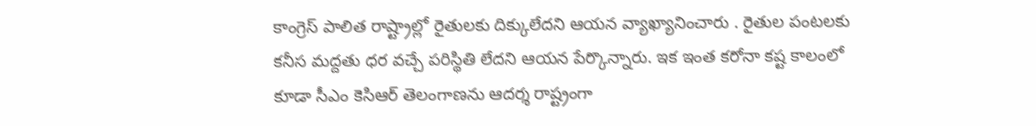కాంగ్రెస్ పాలిత రాష్ట్రాల్లో రైతుల‌కు దిక్కులేదని ఆయన వ్యాఖ్యానించారు . రైతుల పంట‌ల‌కు క‌నీస మ‌ద్ద‌తు ధ‌ర వ‌చ్చే ప‌రిస్థితి లేదని ఆయన పేర్కొన్నారు. ఇక ఇంత కరోనా కష్ట కాలంలో కూడా సీఎం కెసిఆర్ తెలంగాణ‌ను ఆద‌ర్శ రాష్ట్రంగా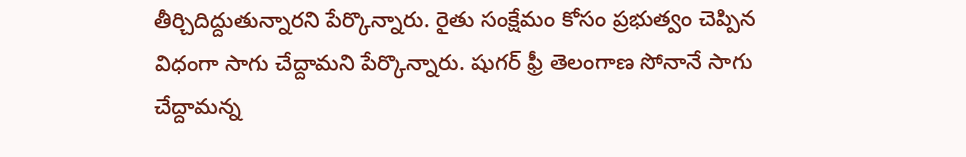తీర్చిదిద్దుతున్నారని పేర్కొన్నారు. రైతు సంక్షేమం కోసం ప్ర‌భుత్వం చెప్పిన విధంగా సాగు చేద్దామని పేర్కొన్నారు. షుగ‌ర్ ఫ్రీ తెలంగాణ సోనానే సాగు చేద్దామన్న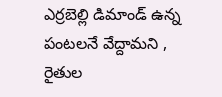ఎర్రబెల్లి డిమాండ్ ఉన్న పంట‌ల‌నే వేద్దామని , రైతుల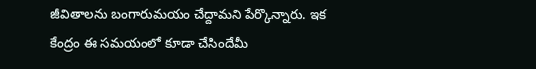జీవితాల‌ను బంగారుమ‌యం చేద్దామని పేర్కొన్నారు. ఇక కేంద్రం ఈ సమయంలో కూడా చేసిందేమీ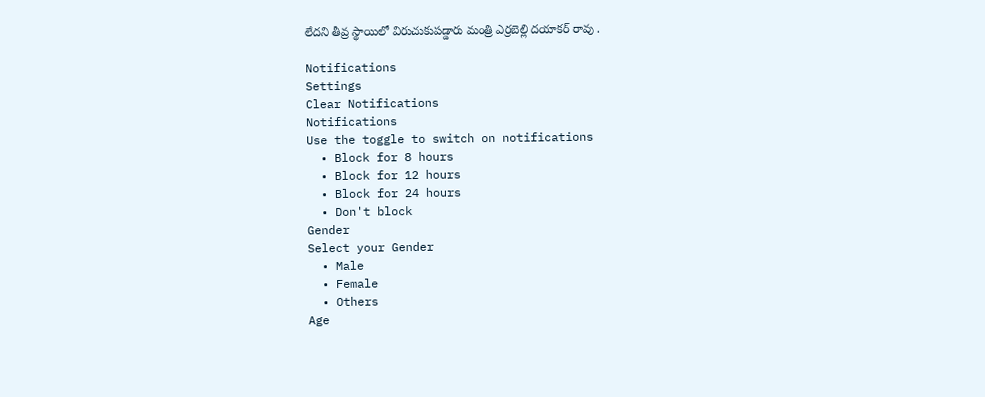లేదని తీవ్ర స్థాయిలో విరుచుకుపడ్డారు మంత్రి ఎర్రబెల్లి దయాకర్ రావు .

Notifications
Settings
Clear Notifications
Notifications
Use the toggle to switch on notifications
  • Block for 8 hours
  • Block for 12 hours
  • Block for 24 hours
  • Don't block
Gender
Select your Gender
  • Male
  • Female
  • Others
Age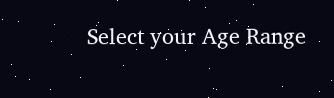Select your Age Range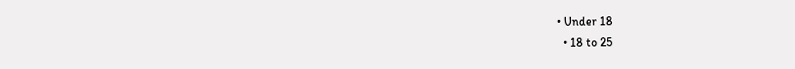• Under 18
  • 18 to 25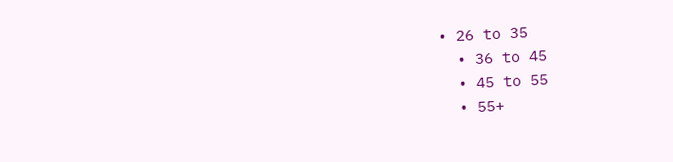• 26 to 35
  • 36 to 45
  • 45 to 55
  • 55+